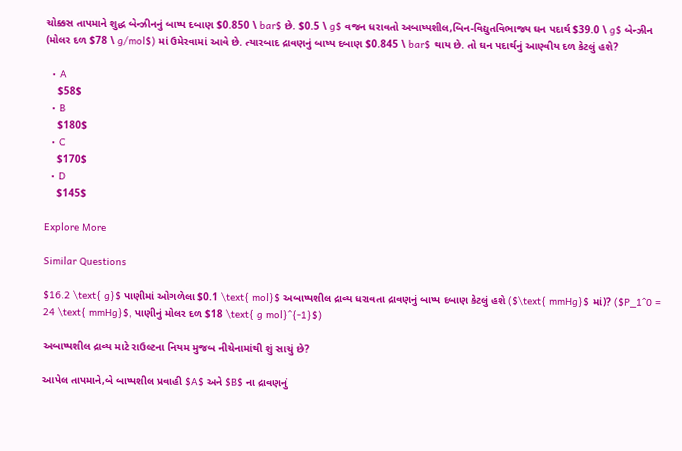ચોક્કસ તાપમાને શુદ્ધ બેન્ઝીનનું બાષ્પ દબાણ $0.850 \ bar$ છે. $0.5 \ g$ વજન ધરાવતો અબાષ્પશીલ,બિન-વિદ્યુતવિભાજ્ય ઘન પદાર્થ $39.0 \ g$ બેન્ઝીન (મોલર દળ $78 \ g/mol$) માં ઉમેરવામાં આવે છે. ત્યારબાદ દ્રાવણનું બાષ્પ દબાણ $0.845 \ bar$ થાય છે. તો ઘન પદાર્થનું આણ્વીય દળ કેટલું હશે?

  • A
    $58$
  • B
    $180$
  • C
    $170$
  • D
    $145$

Explore More

Similar Questions

$16.2 \text{ g}$ પાણીમાં ઓગળેલા $0.1 \text{ mol}$ અબાષ્પશીલ દ્રાવ્ય ધરાવતા દ્રાવણનું બાષ્પ દબાણ કેટલું હશે ($\text{ mmHg}$ માં)? ($P_1^0 = 24 \text{ mmHg}$, પાણીનું મોલર દળ $18 \text{ g mol}^{-1}$)

અબાષ્પશીલ દ્રાવ્ય માટે રાઉલ્ટના નિયમ મુજબ નીચેનામાંથી શું સાચું છે?

આપેલ તાપમાને,બે બાષ્પશીલ પ્રવાહી $A$ અને $B$ ના દ્રાવણનું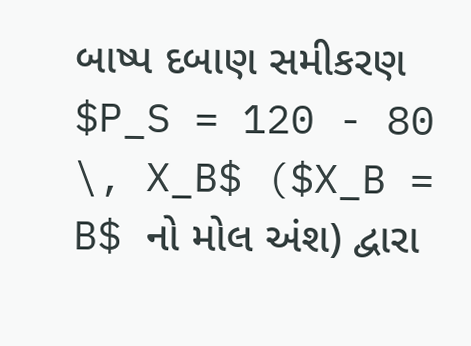બાષ્પ દબાણ સમીકરણ $P_S = 120 - 80 \, X_B$ ($X_B = B$ નો મોલ અંશ) દ્વારા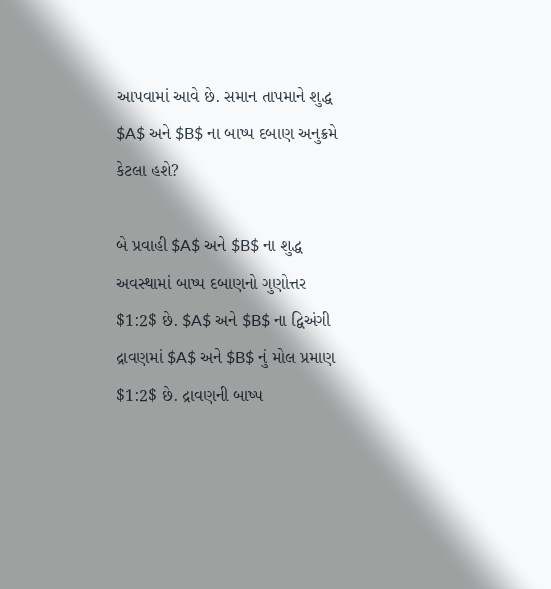આપવામાં આવે છે. સમાન તાપમાને શુદ્ધ $A$ અને $B$ ના બાષ્પ દબાણ અનુક્રમે કેટલા હશે?

બે પ્રવાહી $A$ અને $B$ ના શુદ્ધ અવસ્થામાં બાષ્પ દબાણનો ગુણોત્તર $1:2$ છે. $A$ અને $B$ ના દ્વિઅંગી દ્રાવણમાં $A$ અને $B$ નું મોલ પ્રમાણ $1:2$ છે. દ્રાવણની બાષ્પ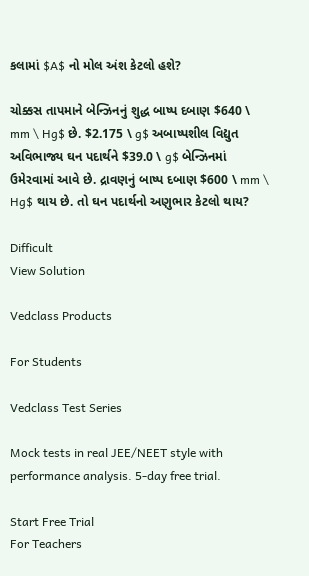કલામાં $A$ નો મોલ અંશ કેટલો હશે?

ચોક્કસ તાપમાને બેન્ઝિનનું શુદ્ધ બાષ્પ દબાણ $640 \ mm \ Hg$ છે. $2.175 \ g$ અબાષ્પશીલ વિદ્યુત અવિભાજ્ય ઘન પદાર્થને $39.0 \ g$ બેન્ઝિનમાં ઉમેરવામાં આવે છે. દ્રાવણનું બાષ્પ દબાણ $600 \ mm \ Hg$ થાય છે. તો ઘન પદાર્થનો અણુભાર કેટલો થાય?

Difficult
View Solution

Vedclass Products

For Students

Vedclass Test Series

Mock tests in real JEE/NEET style with performance analysis. 5-day free trial.

Start Free Trial
For Teachers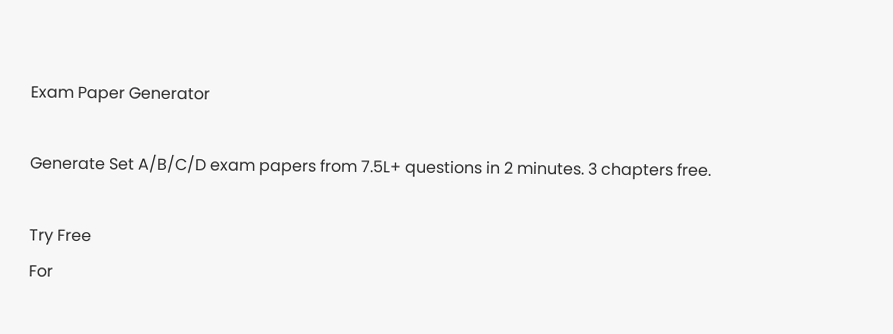Exam Paper Generator

Generate Set A/B/C/D exam papers from 7.5L+ questions in 2 minutes. 3 chapters free.

Try Free
For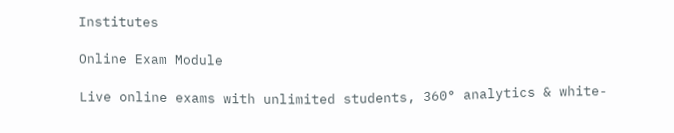Institutes

Online Exam Module

Live online exams with unlimited students, 360° analytics & white-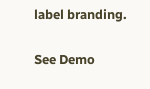label branding.

See Demo